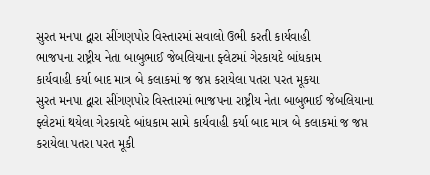સુરત મનપા દ્વારા સીંગણપોર વિસ્તારમાં સવાલો ઉભી કરતી કાર્યવાહી
ભાજપના રાષ્ટ્રીય નેતા બાબુભાઈ જેબલિયાના ફ્લેટમાં ગેરકાયદે બાંધકામ
કાર્યવાહી કર્યા બાદ માત્ર બે કલાકમાં જ જપ્ત કરાયેલા પતરા પરત મૂકયા
સુરત મનપા દ્વારા સીંગણપોર વિસ્તારમાં ભાજપના રાષ્ટ્રીય નેતા બાબુભાઈ જેબલિયાના ફ્લેટમાં થયેલા ગેરકાયદે બાંધકામ સામે કાર્યવાહી કર્યા બાદ માત્ર બે કલાકમાં જ જપ્ત કરાયેલા પતરા પરત મૂકી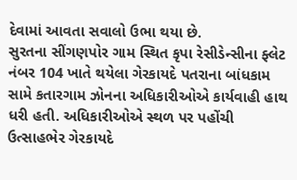દેવામાં આવતા સવાલો ઉભા થયા છે.
સુરતના સીંગણપોર ગામ સ્થિત કૃપા રેસીડેન્સીના ફ્લેટ નંબર 104 ખાતે થયેલા ગેરકાયદે પતરાના બાંધકામ સામે કતારગામ ઝોનના અધિકારીઓએ કાર્યવાહી હાથ ધરી હતી. અધિકારીઓએ સ્થળ પર પહોંચી ઉત્સાહભેર ગેરકાયદે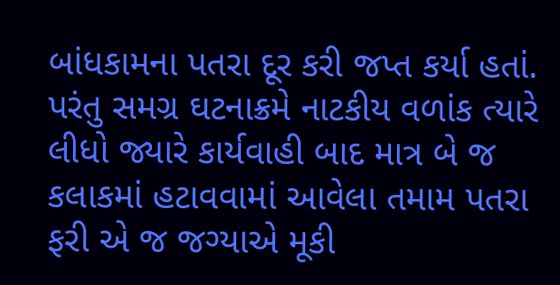બાંધકામના પતરા દૂર કરી જપ્ત કર્યા હતાં. પરંતુ સમગ્ર ઘટનાક્રમે નાટકીય વળાંક ત્યારે લીધો જ્યારે કાર્યવાહી બાદ માત્ર બે જ કલાકમાં હટાવવામાં આવેલા તમામ પતરા ફરી એ જ જગ્યાએ મૂકી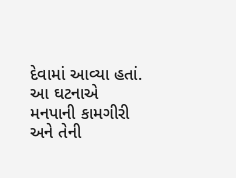દેવામાં આવ્યા હતાં. આ ઘટનાએ મનપાની કામગીરી અને તેની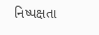નિષ્પક્ષતા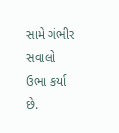સામે ગંભીર સવાલો ઉભા કર્યા છે.